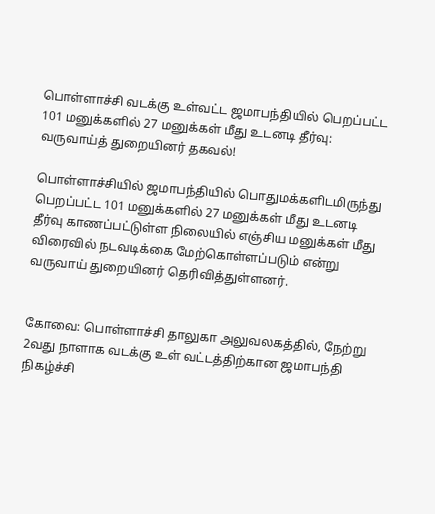பொள்ளாச்சி வடக்கு உள்வட்ட ஜமாபந்தியில் பெறப்பட்ட 101 மனுக்களில் 27 மனுக்கள் மீது உடனடி தீர்வு: வருவாய்த் துறையினர் தகவல்!

பொள்ளாச்சியில் ஜமாபந்தியில் பொதுமக்களிடமிருந்து பெறப்பட்ட 101 மனுக்களில் 27 மனுக்கள் மீது உடனடி தீர்வு காணப்பட்டுள்ள நிலையில் எஞ்சிய மனுக்கள் மீது விரைவில் நடவடிக்கை மேற்கொள்ளப்படும் என்று வருவாய் துறையினர் தெரிவித்துள்ளனர்.


கோவை: பொள்ளாச்சி தாலுகா அலுவலகத்தில், நேற்று 2வது நாளாக வடக்கு உள் வட்டத்திற்கான ஜமாபந்தி நிகழ்ச்சி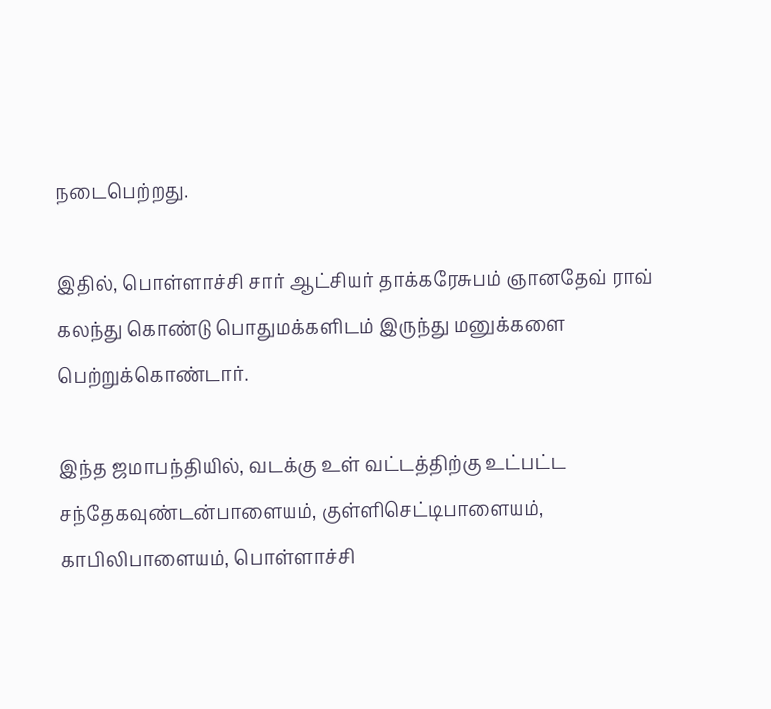நடைபெற்றது.

இதில், பொள்ளாச்சி சார் ஆட்சியர் தாக்கரேசுபம் ஞானதேவ் ராவ் கலந்து கொண்டு பொதுமக்களிடம் இருந்து மனுக்களை பெற்றுக்கொண்டார்.

இந்த ஜமாபந்தியில், வடக்கு உள் வட்டத்திற்கு உட்பட்ட சந்தேகவுண்டன்பாளையம், குள்ளிசெட்டிபாளையம், காபிலிபாளையம், பொள்ளாச்சி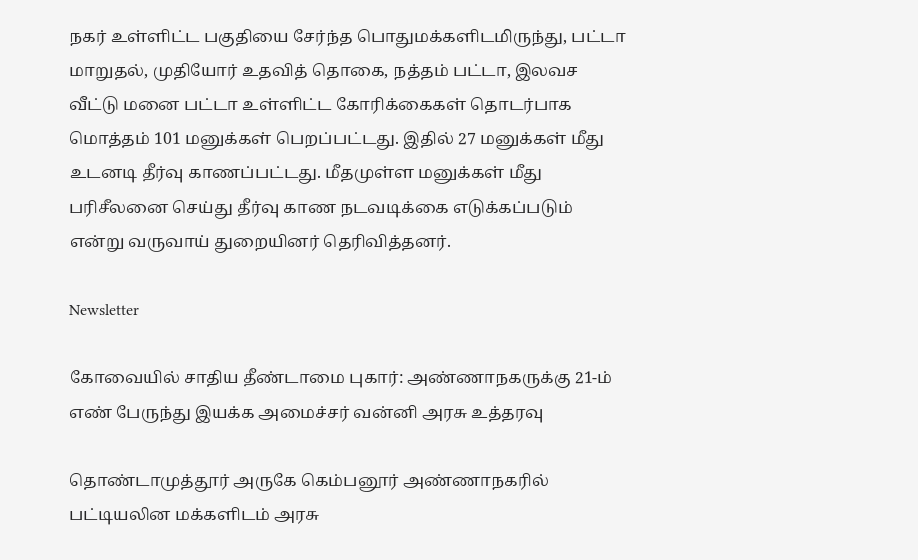நகர் உள்ளிட்ட பகுதியை சேர்ந்த பொதுமக்களிடமிருந்து, பட்டா மாறுதல், முதியோர் உதவித் தொகை, நத்தம் பட்டா, இலவச வீட்டு மனை பட்டா உள்ளிட்ட கோரிக்கைகள் தொடர்பாக மொத்தம் 101 மனுக்கள் பெறப்பட்டது. இதில் 27 மனுக்கள் மீது உடனடி தீர்வு காணப்பட்டது. மீதமுள்ள மனுக்கள் மீது பரிசீலனை செய்து தீர்வு காண நடவடிக்கை எடுக்கப்படும் என்று வருவாய் துறையினர் தெரிவித்தனர்.

Newsletter

கோவையில் சாதிய தீண்டாமை புகார்: அண்ணாநகருக்கு 21-ம் எண் பேருந்து இயக்க அமைச்சர் வன்னி அரசு உத்தரவு

தொண்டாமுத்தூர் அருகே கெம்பனூர் அண்ணாநகரில் பட்டியலின மக்களிடம் அரசு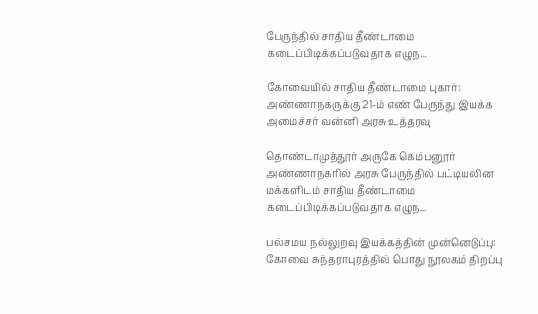பேருந்தில் சாதிய தீண்டாமை கடைப்பிடிக்கப்படுவதாக எழுந...

கோவையில் சாதிய தீண்டாமை புகார்: அண்ணாநகருக்கு 21-ம் எண் பேருந்து இயக்க அமைச்சர் வன்னி அரசு உத்தரவு

தொண்டாமுத்தூர் அருகே கெம்பனூர் அண்ணாநகரில் அரசு பேருந்தில் பட்டியலின மக்களிடம் சாதிய தீண்டாமை கடைப்பிடிக்கப்படுவதாக எழுந...

பல்சமய நல்லுறவு இயக்கத்தின் முன்னெடுப்பு: கோவை சுந்தராபுரத்தில் பொது நூலகம் திறப்பு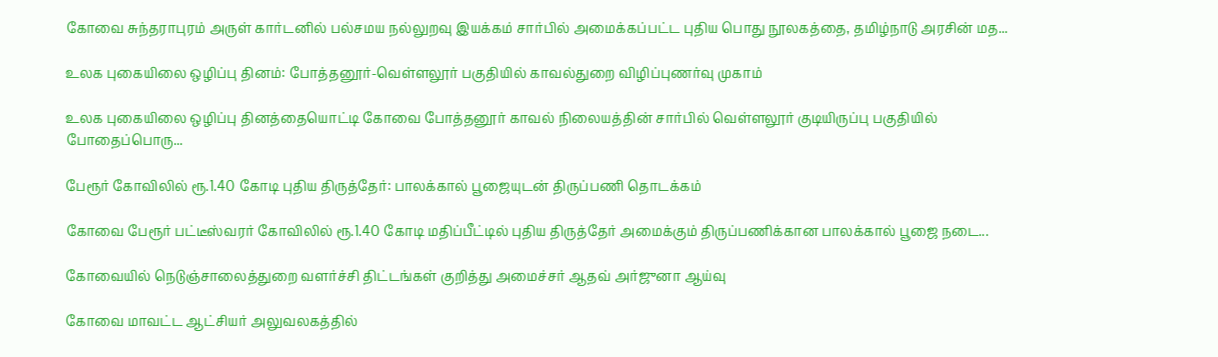கோவை சுந்தராபுரம் அருள் கார்டனில் பல்சமய நல்லுறவு இயக்கம் சார்பில் அமைக்கப்பட்ட புதிய பொது நூலகத்தை, தமிழ்நாடு அரசின் மத...

உலக புகையிலை ஒழிப்பு தினம்: போத்தனூர்-வெள்ளலூர் பகுதியில் காவல்துறை விழிப்புணர்வு முகாம்

உலக புகையிலை ஒழிப்பு தினத்தையொட்டி கோவை போத்தனூர் காவல் நிலையத்தின் சார்பில் வெள்ளலூர் குடியிருப்பு பகுதியில் போதைப்பொரு...

பேரூர் கோவிலில் ரூ.1.40 கோடி புதிய திருத்தேர்: பாலக்கால் பூஜையுடன் திருப்பணி தொடக்கம்

கோவை பேரூர் பட்டீஸ்வரர் கோவிலில் ரூ.1.40 கோடி மதிப்பீட்டில் புதிய திருத்தேர் அமைக்கும் திருப்பணிக்கான பாலக்கால் பூஜை நடை...

கோவையில் நெடுஞ்சாலைத்துறை வளர்ச்சி திட்டங்கள் குறித்து அமைச்சர் ஆதவ் அர்ஜுனா ஆய்வு

கோவை மாவட்ட ஆட்சியர் அலுவலகத்தில்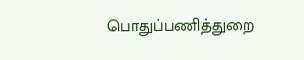பொதுப்பணித்துறை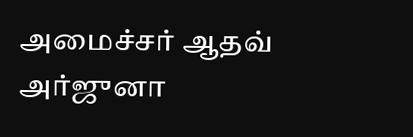அமைச்சர் ஆதவ் அர்ஜுனா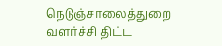நெடுஞ்சாலைத்துறை வளர்ச்சி திட்ட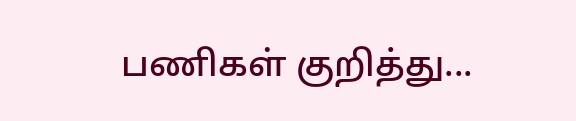பணிகள் குறித்து...